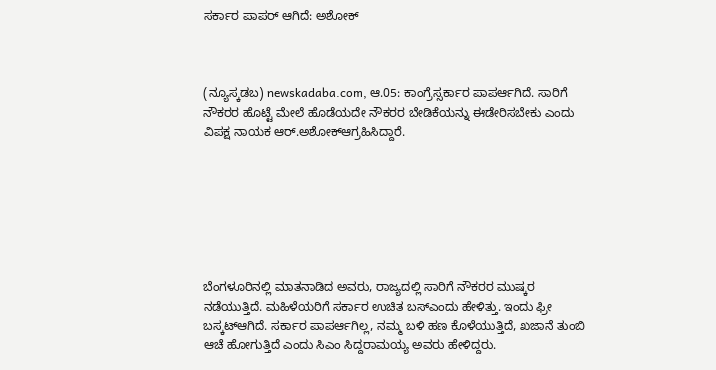ಸರ್ಕಾರ ಪಾಪರ್‌ ಆಗಿದೆ: ಅಶೋಕ್‌



(ನ್ಯೂಸ್ಕಡಬ) newskadaba.com, ಆ.05: ಕಾಂಗ್ರೆಸ್ಸರ್ಕಾರ ಪಾಪರ್ಆಗಿದೆ. ಸಾರಿಗೆ ನೌಕರರ ಹೊಟ್ಟೆ ಮೇಲೆ ಹೊಡೆಯದೇ ನೌಕರರ ಬೇಡಿಕೆಯನ್ನು ಈಡೇರಿಸಬೇಕು ಎಂದು ವಿಪಕ್ಷ ನಾಯಕ ಆರ್.ಅಶೋಕ್ಆಗ್ರಹಿಸಿದ್ದಾರೆ.







ಬೆಂಗಳೂರಿನಲ್ಲಿ ಮಾತನಾಡಿದ ಅವರು, ರಾಜ್ಯದಲ್ಲಿ ಸಾರಿಗೆ ನೌಕರರ ಮುಷ್ಕರ ನಡೆಯುತ್ತಿದೆ. ಮಹಿಳೆಯರಿಗೆ ಸರ್ಕಾರ ಉಚಿತ ಬಸ್ಎಂದು ಹೇಳಿತ್ತು. ಇಂದು ಫ್ರೀ ಬಸ್ಕಟ್ಆಗಿದೆ. ಸರ್ಕಾರ ಪಾಪರ್ಆಗಿಲ್ಲ, ನಮ್ಮ ಬಳಿ ಹಣ ಕೊಳೆಯುತ್ತಿದೆ, ಖಜಾನೆ ತುಂಬಿ ಆಚೆ ಹೋಗುತ್ತಿದೆ ಎಂದು ಸಿಎಂ ಸಿದ್ದರಾಮಯ್ಯ ಅವರು ಹೇಳಿದ್ದರು.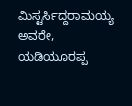ಮಿಸ್ಟರ್ಸಿದ್ದರಾಮಯ್ಯ ಅವರೇ, ಯಡಿಯೂರಪ್ಪ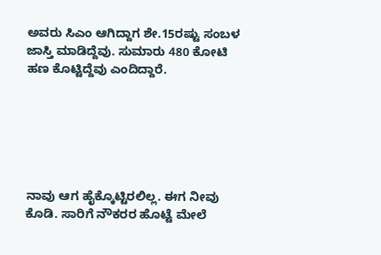ಅವರು ಸಿಎಂ ಆಗಿದ್ದಾಗ ಶೇ.15ರಷ್ಟು ಸಂಬಳ ಜಾಸ್ತಿ ಮಾಡಿದ್ದೆವು. ಸುಮಾರು 480 ಕೋಟಿ ಹಣ ಕೊಟ್ಟಿದ್ದೆವು ಎಂದಿದ್ದಾರೆ.






ನಾವು ಆಗ ಹೈಕ್ಕೊಟ್ಟಿರಲಿಲ್ಲ. ಈಗ ನೀವು ಕೊಡಿ. ಸಾರಿಗೆ ನೌಕರರ ಹೊಟ್ಟೆ ಮೇಲೆ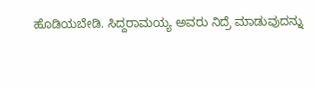ಹೊಡಿಯಬೇಡಿ. ಸಿದ್ದರಾಮಯ್ಯ ಅವರು ನಿದ್ರೆ ಮಾಡುವುದನ್ನು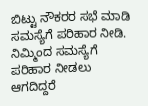ಬಿಟ್ಟು ನೌಕರರ ಸಭೆ ಮಾಡಿ ಸಮಸ್ಯೆಗೆ ಪರಿಹಾರ ನೀಡಿ. ನಿಮ್ಮಿಂದ ಸಮಸ್ಯೆಗೆ ಪರಿಹಾರ ನೀಡಲು ಆಗದಿದ್ದರೆ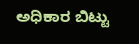ಅಧಿಕಾರ ಬಿಟ್ಟು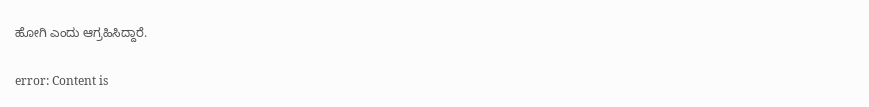ಹೋಗಿ ಎಂದು ಆಗ್ರಹಿಸಿದ್ದಾರೆ.

error: Content is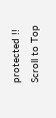protected !!
Scroll to Top